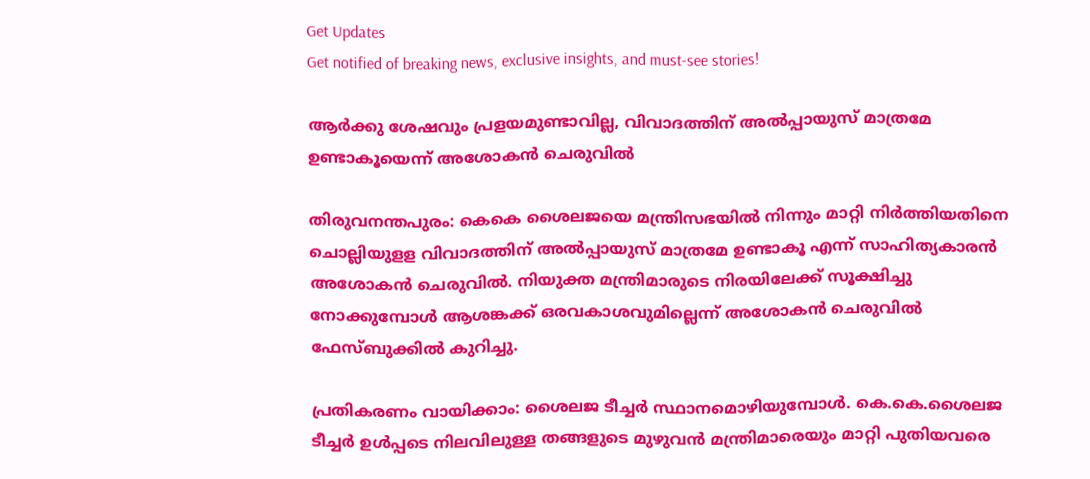Get Updates
Get notified of breaking news, exclusive insights, and must-see stories!

ആർക്കു ശേഷവും പ്രളയമുണ്ടാവില്ല, വിവാദത്തിന് അൽപ്പായുസ് മാത്രമേ ഉണ്ടാകൂയെന്ന് അശോകൻ ചെരുവിൽ

തിരുവനന്തപുരം: കെകെ ശൈലജയെ മന്ത്രിസഭയിൽ നിന്നും മാറ്റി നിർത്തിയതിനെ ചൊല്ലിയുളള വിവാദത്തിന് അൽപ്പായുസ് മാത്രമേ ഉണ്ടാകൂ എന്ന് സാഹിത്യകാരൻ അശോകൻ ചെരുവിൽ. നിയുക്ത മന്ത്രിമാരുടെ നിരയിലേക്ക് സൂക്ഷിച്ചു നോക്കുമ്പോൾ ആശങ്കക്ക് ഒരവകാശവുമില്ലെന്ന് അശോകൻ ചെരുവിൽ ഫേസ്ബുക്കിൽ കുറിച്ചു.

പ്രതികരണം വായിക്കാം: ശൈലജ ടീച്ചർ സ്ഥാനമൊഴിയുമ്പോൾ. കെ.കെ.ശൈലജ ടീച്ചർ ഉൾപ്പടെ നിലവിലുള്ള തങ്ങളുടെ മുഴുവൻ മന്ത്രിമാരെയും മാറ്റി പുതിയവരെ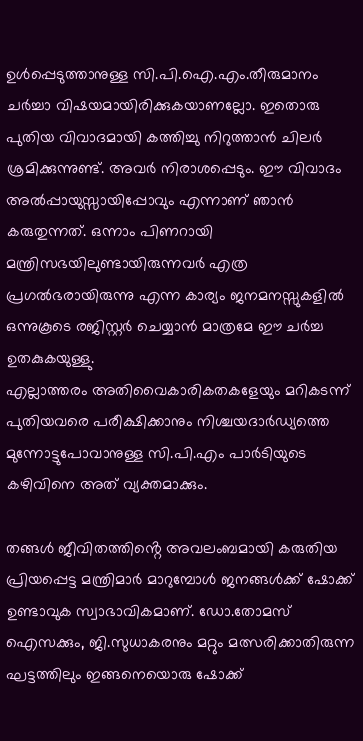ഉൾപ്പെടുത്താനുള്ള സി.പി.ഐ.എം.തീരുമാനം ചർച്ചാ വിഷയമായിരിക്കുകയാണല്ലോ. ഇതൊരു പുതിയ വിവാദമായി കത്തിച്ചു നിറുത്താൻ ചിലർ ശ്രമിക്കുന്നുണ്ട്. അവർ നിരാശപ്പെടും. ഈ വിവാദം അൽപ്പായുസ്സായിപ്പോവും എന്നാണ് ഞാൻ കരുതുന്നത്. ഒന്നാം പിണറായി മന്ത്രിസഭയിലുണ്ടായിരുന്നവർ എത്ര പ്രഗൽഭരായിരുന്നു എന്ന കാര്യം ജനമനസ്സുകളിൽ ഒന്നുകൂടെ രജിസ്റ്റർ ചെയ്യാൻ മാത്രമേ ഈ ചർച്ച ഉതകുകയുള്ളു.
എല്ലാത്തരം അതിവൈകാരികതകളേയും മറികടന്ന് പുതിയവരെ പരീക്ഷിക്കാനും നിശ്ചയദാർഡ്യത്തെ മുന്നോട്ടുപോവാനുള്ള സി.പി.എം പാർടിയുടെ കഴിവിനെ അത് വ്യക്തമാക്കും.

തങ്ങൾ ജീവിതത്തിൻ്റെ അവലംബമായി കരുതിയ പ്രിയപ്പെട്ട മന്ത്രിമാർ മാറുമ്പോൾ ജനങ്ങൾക്ക് ഷോക്ക് ഉണ്ടാവുക സ്വാഭാവികമാണ്. ഡോ.തോമസ് ഐസക്കും, ജി.സുധാകരനും മറ്റും മത്സരിക്കാതിരുന്ന ഘട്ടത്തിലും ഇങ്ങനെയൊരു ഷോക്ക്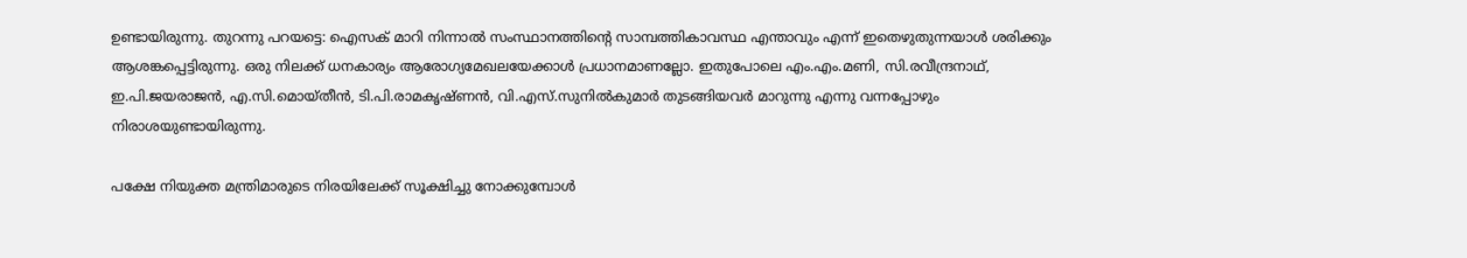ഉണ്ടായിരുന്നു. തുറന്നു പറയട്ടെ: ഐസക് മാറി നിന്നാൽ സംസ്ഥാനത്തിൻ്റെ സാമ്പത്തികാവസ്ഥ എന്താവും എന്ന് ഇതെഴുതുന്നയാൾ ശരിക്കും ആശങ്കപ്പെട്ടിരുന്നു. ഒരു നിലക്ക് ധനകാര്യം ആരോഗ്യമേഖലയേക്കാൾ പ്രധാനമാണല്ലോ. ഇതുപോലെ എം.എം.മണി, സി.രവീന്ദ്രനാഥ്, ഇ.പി.ജയരാജൻ, എ.സി.മൊയ്തീൻ, ടി.പി.രാമകൃഷ്ണൻ, വി.എസ്.സുനിൽകുമാർ തുടങ്ങിയവർ മാറുന്നു എന്നു വന്നപ്പോഴും നിരാശയുണ്ടായിരുന്നു.

പക്ഷേ നിയുക്ത മന്ത്രിമാരുടെ നിരയിലേക്ക് സൂക്ഷിച്ചു നോക്കുമ്പോൾ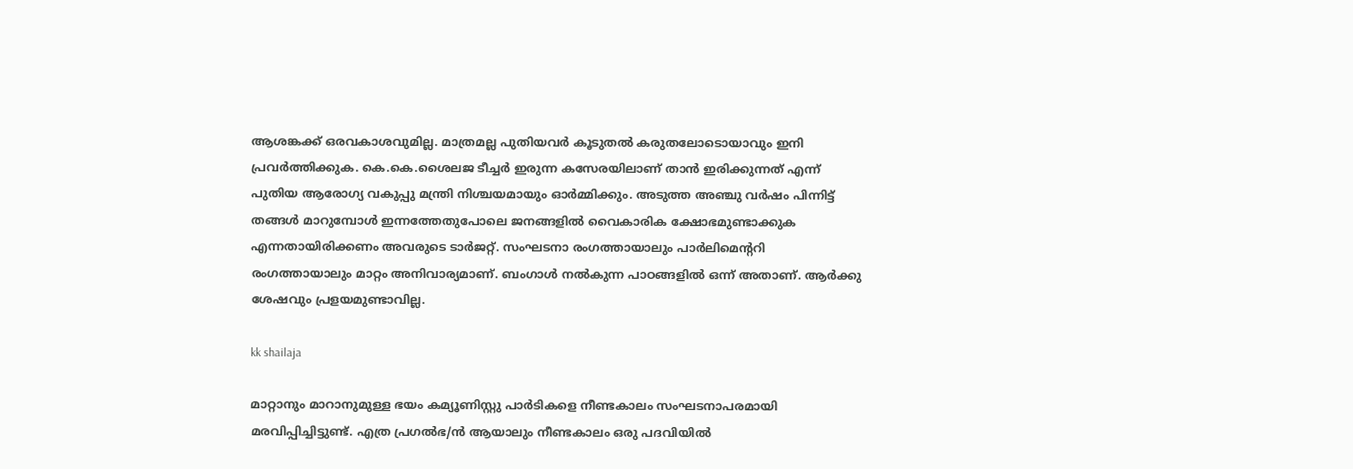ആശങ്കക്ക് ഒരവകാശവുമില്ല. മാത്രമല്ല പുതിയവർ കൂടുതൽ കരുതലോടൊയാവും ഇനി പ്രവർത്തിക്കുക. കെ.കെ.ശൈലജ ടീച്ചർ ഇരുന്ന കസേരയിലാണ് താൻ ഇരിക്കുന്നത് എന്ന് പുതിയ ആരോഗ്യ വകുപ്പു മന്ത്രി നിശ്ചയമായും ഓർമ്മിക്കും. അടുത്ത അഞ്ചു വർഷം പിന്നിട്ട് തങ്ങൾ മാറുമ്പോൾ ഇന്നത്തേതുപോലെ ജനങ്ങളിൽ വൈകാരിക ക്ഷോഭമുണ്ടാക്കുക എന്നതായിരിക്കണം അവരുടെ ടാർജറ്റ്. സംഘടനാ രംഗത്തായാലും പാർലിമെൻ്ററി രംഗത്തായാലും മാറ്റം അനിവാര്യമാണ്. ബംഗാൾ നൽകുന്ന പാഠങ്ങളിൽ ഒന്ന് അതാണ്. ആർക്കു ശേഷവും പ്രളയമുണ്ടാവില്ല.

kk shailaja

മാറ്റാനും മാറാനുമുള്ള ഭയം കമ്യൂണിസ്റ്റു പാർടികളെ നീണ്ടകാലം സംഘടനാപരമായി മരവിപ്പിച്ചിട്ടുണ്ട്. എത്ര പ്രഗൽഭ/ൻ ആയാലും നീണ്ടകാലം ഒരു പദവിയിൽ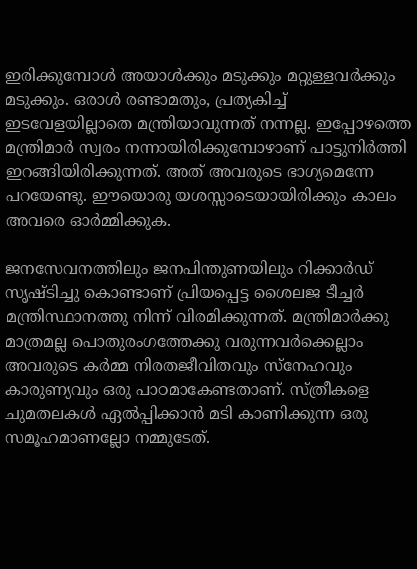ഇരിക്കുമ്പോൾ അയാൾക്കും മടുക്കും മറ്റുള്ളവർക്കും മടുക്കും. ഒരാൾ രണ്ടാമതും, പ്രത്യകിച്ച് ഇടവേളയില്ലാതെ മന്ത്രിയാവുന്നത് നന്നല്ല. ഇപ്പോഴത്തെ മന്ത്രിമാർ സ്വരം നന്നായിരിക്കുമ്പോഴാണ് പാട്ടുനിർത്തി ഇറങ്ങിയിരിക്കുന്നത്. അത് അവരുടെ ഭാഗ്യമെന്നേ പറയേണ്ടു. ഈയൊരു യശസ്സാടെയായിരിക്കും കാലം അവരെ ഓർമ്മിക്കുക.

ജനസേവനത്തിലും ജനപിന്തുണയിലും റിക്കാർഡ് സൃഷ്ടിച്ചു കൊണ്ടാണ് പ്രിയപ്പെട്ട ശൈലജ ടീച്ചർ മന്ത്രിസ്ഥാനത്തു നിന്ന് വിരമിക്കുന്നത്. മന്ത്രിമാർക്കു മാത്രമല്ല പൊതുരംഗത്തേക്കു വരുന്നവർക്കെല്ലാം അവരുടെ കർമ്മ നിരതജീവിതവും സ്നേഹവും കാരുണ്യവും ഒരു പാഠമാകേണ്ടതാണ്. സ്ത്രീകളെ ചുമതലകൾ ഏൽപ്പിക്കാൻ മടി കാണിക്കുന്ന ഒരു സമൂഹമാണല്ലോ നമ്മുടേത്.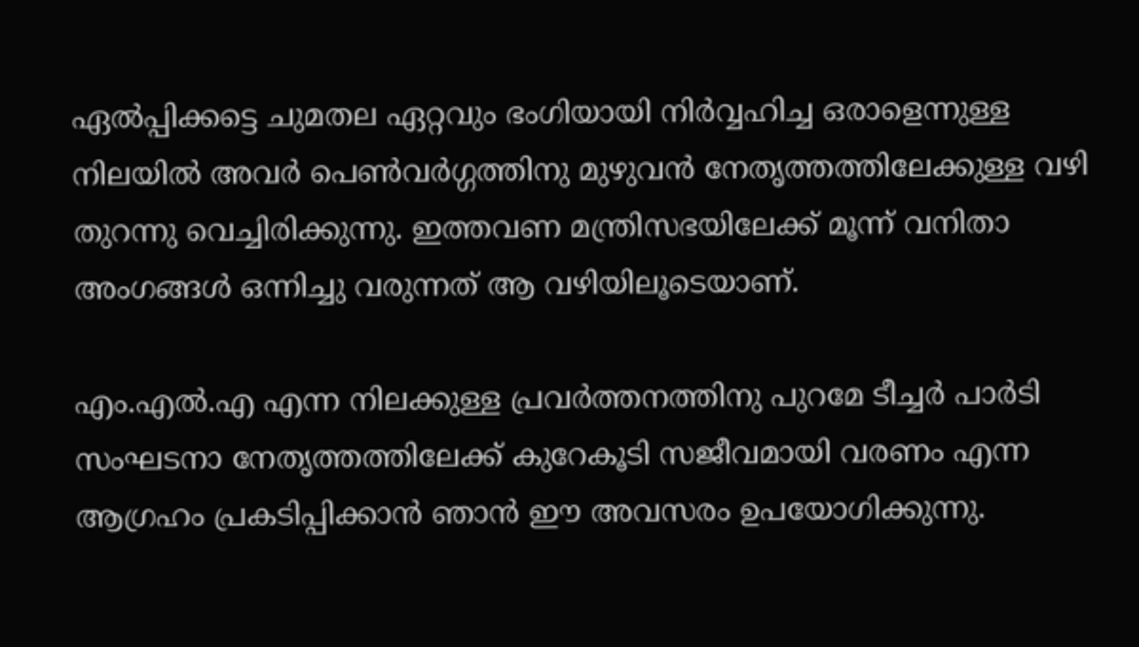ഏൽപ്പിക്കട്ടെ ചുമതല ഏറ്റവും ഭംഗിയായി നിർവ്വഹിച്ച ഒരാളെന്നുള്ള നിലയിൽ അവർ പെൺവർഗ്ഗത്തിനു മുഴുവൻ നേതൃത്തത്തിലേക്കുള്ള വഴി തുറന്നു വെച്ചിരിക്കുന്നു. ഇത്തവണ മന്ത്രിസഭയിലേക്ക് മൂന്ന് വനിതാ അംഗങ്ങൾ ഒന്നിച്ചു വരുന്നത് ആ വഴിയിലൂടെയാണ്.

എം.എൽ.എ എന്ന നിലക്കുള്ള പ്രവർത്തനത്തിനു പുറമേ ടീച്ചർ പാർടി സംഘടനാ നേതൃത്തത്തിലേക്ക് കുറേകൂടി സജീവമായി വരണം എന്ന ആഗ്രഹം പ്രകടിപ്പിക്കാൻ ഞാൻ ഈ അവസരം ഉപയോഗിക്കുന്നു.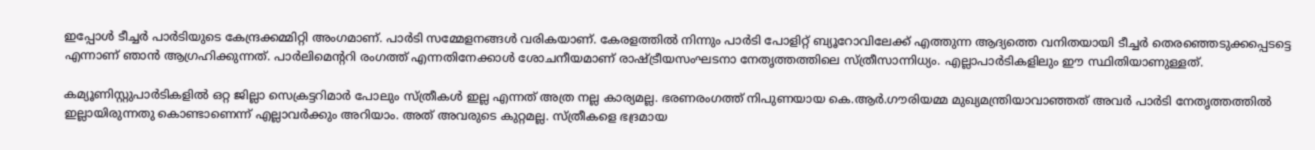ഇപ്പോൾ ടീച്ചർ പാർടിയുടെ കേന്ദ്രക്കമ്മിറ്റി അംഗമാണ്. പാർടി സമ്മേളനങ്ങൾ വരികയാണ്. കേരളത്തിൽ നിന്നും പാർടി പോളിറ്റ് ബ്യൂറോവിലേക്ക് എത്തുന്ന ആദ്യത്തെ വനിതയായി ടീച്ചർ തെരഞ്ഞെടുക്കപ്പെടട്ടെ എന്നാണ് ഞാൻ ആഗ്രഹിക്കുന്നത്. പാർലിമെൻ്ററി രംഗത്ത് എന്നതിനേക്കാൾ ശോചനീയമാണ് രാഷ്ട്രീയസംഘടനാ നേതൃത്തത്തിലെ സ്ത്രീസാന്നിധ്യം. എല്ലാപാർടികളിലും ഈ സ്ഥിതിയാണുള്ളത്.

കമ്യൂണിസ്റ്റുപാർടികളിൽ ഒറ്റ ജില്ലാ സെക്രട്ടറിമാർ പോലും സ്ത്രീകൾ ഇല്ല എന്നത് അത്ര നല്ല കാര്യമല്ല. ഭരണരംഗത്ത് നിപുണയായ കെ.ആർ.ഗൗരിയമ്മ മുഖ്യമന്ത്രിയാവാഞ്ഞത് അവർ പാർടി നേതൃത്തത്തിൽ ഇല്ലായിരുന്നതു കൊണ്ടാണെന്ന് എല്ലാവർക്കും അറിയാം. അത് അവരുടെ കുറ്റമല്ല. സ്ത്രീകളെ ഭദ്രമായ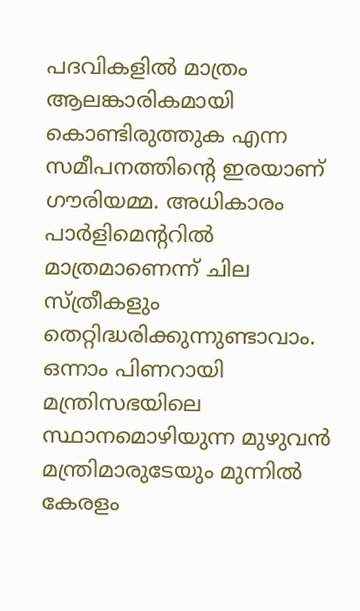പദവികളിൽ മാത്രം ആലങ്കാരികമായി കൊണ്ടിരുത്തുക എന്ന സമീപനത്തിൻ്റെ ഇരയാണ് ഗൗരിയമ്മ. അധികാരം പാർളിമെൻ്ററിൽ മാത്രമാണെന്ന് ചില സ്ത്രീകളും തെറ്റിദ്ധരിക്കുന്നുണ്ടാവാം. ഒന്നാം പിണറായി മന്ത്രിസഭയിലെ സ്ഥാനമൊഴിയുന്ന മുഴുവൻ മന്ത്രിമാരുടേയും മുന്നിൽ കേരളം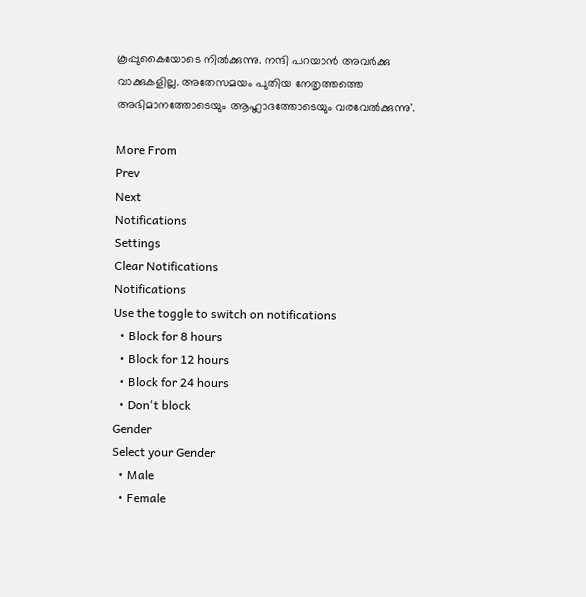കൂപ്പുകൈയോടെ നിൽക്കുന്നു. നന്ദി പറയാൻ അവർക്കു വാക്കുകളില്ല. അതേസമയം പുതിയ നേതൃത്തത്തെ അഭിമാനത്തോടെയും ആഹ്ലാദത്തോടെയും വരവേൽക്കുന്നു'.

More From
Prev
Next
Notifications
Settings
Clear Notifications
Notifications
Use the toggle to switch on notifications
  • Block for 8 hours
  • Block for 12 hours
  • Block for 24 hours
  • Don't block
Gender
Select your Gender
  • Male
  • Female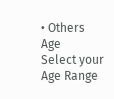• Others
Age
Select your Age Range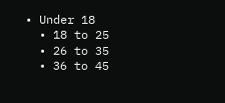• Under 18
  • 18 to 25
  • 26 to 35
  • 36 to 45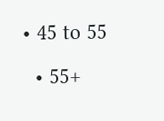• 45 to 55
  • 55+